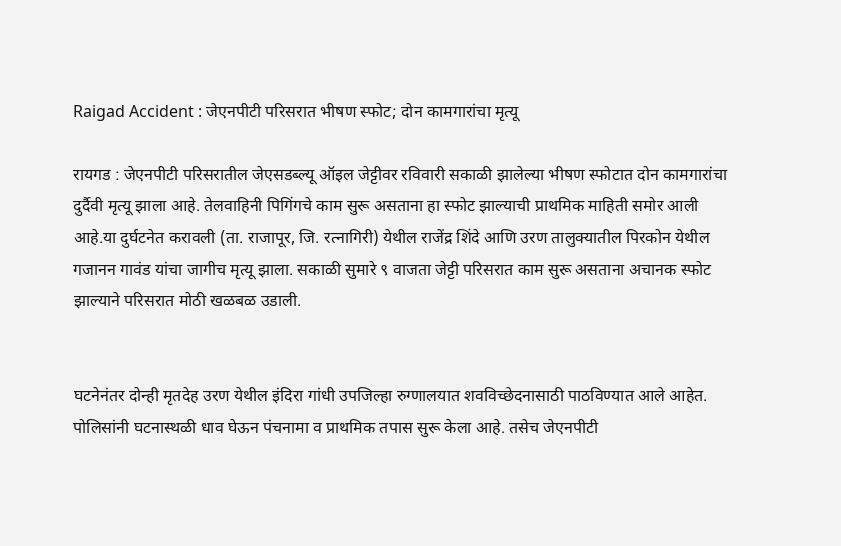Raigad Accident : जेएनपीटी परिसरात भीषण स्फोट; दोन कामगारांचा मृत्यू

रायगड : जेएनपीटी परिसरातील जेएसडब्ल्यू ऑइल जेट्टीवर रविवारी सकाळी झालेल्या भीषण स्फोटात दोन कामगारांचा दुर्दैवी मृत्यू झाला आहे. तेलवाहिनी पिगिंगचे काम सुरू असताना हा स्फोट झाल्याची प्राथमिक माहिती समोर आली आहे.या दुर्घटनेत करावली (ता. राजापूर, जि. रत्नागिरी) येथील राजेंद्र शिंदे आणि उरण तालुक्यातील पिरकोन येथील गजानन गावंड यांचा जागीच मृत्यू झाला. सकाळी सुमारे ९ वाजता जेट्टी परिसरात काम सुरू असताना अचानक स्फोट झाल्याने परिसरात मोठी खळबळ उडाली.


घटनेनंतर दोन्ही मृतदेह उरण येथील इंदिरा गांधी उपजिल्हा रुग्णालयात शवविच्छेदनासाठी पाठविण्यात आले आहेत. पोलिसांनी घटनास्थळी धाव घेऊन पंचनामा व प्राथमिक तपास सुरू केला आहे. तसेच जेएनपीटी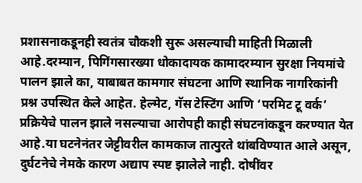प्रशासनाकडूनही स्वतंत्र चौकशी सुरू असल्याची माहिती मिळाली आहे.दरम्यान, पिगिंगसारख्या धोकादायक कामादरम्यान सुरक्षा नियमांचे पालन झाले का, याबाबत कामगार संघटना आणि स्थानिक नागरिकांनी प्रश्न उपस्थित केले आहेत. हेल्मेट, गॅस टेस्टिंग आणि ‘परमिट टू वर्क’ प्रक्रियेचे पालन झाले नसल्याचा आरोपही काही संघटनांकडून करण्यात येत आहे.या घटनेनंतर जेट्टीवरील कामकाज तात्पुरते थांबविण्यात आले असून, दुर्घटनेचे नेमके कारण अद्याप स्पष्ट झालेले नाही. दोषींवर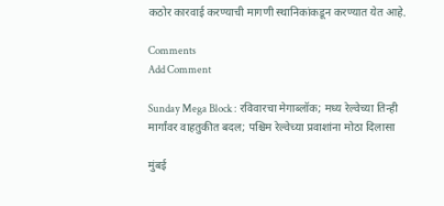कठोर कारवाई करण्याची मागणी स्थानिकांकडून करण्यात येत आहे.

Comments
Add Comment

Sunday Mega Block : रविवारचा मेगाब्लॉक; मध्य रेल्वेच्या तिन्ही मार्गांवर वाहतुकीत बदल; पश्चिम रेल्वेच्या प्रवाशांना मोठा दिलासा

मुंबई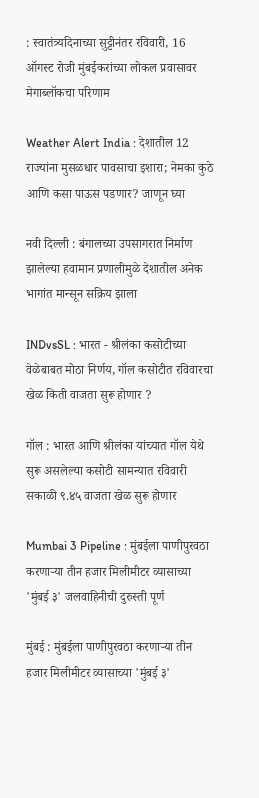: स्वातंत्र्यदिनाच्या सुट्टीनंतर रविवारी, 16 ऑगस्ट रोजी मुंबईकरांच्या लोकल प्रवासावर मेगाब्लॉकचा परिणाम

Weather Alert India : देशातील 12 राज्यांना मुसळधार पावसाचा इशारा; नेमका कुठे आणि कसा पाऊस पडणार? जाणून घ्या

नवी दिल्ली : बंगालच्या उपसागरात निर्माण झालेल्या हवामान प्रणालीमुळे देशातील अनेक भागांत मान्सून सक्रिय झाला

INDvsSL : भारत - श्रीलंका कसोटीच्या वेळेबाबत मोठा निर्णय, गॉल कसोटीत रविवारचा खेळ किती वाजता सुरू होणार ?

गॉल : भारत आणि श्रीलंका यांच्यात गॉल येथे सुरू असलेल्या कसोटी सामन्यात रविवारी सकाळी ९.४५ वाजता खेळ सुरू होणार

Mumbai 3 Pipeline : मुंबईला पाणीपुरवठा करणाऱ्या तीन हजार मिलीमीटर व्यासाच्या 'मुंबई ३' जलवाहिनीची दुरुस्ती पूर्ण

मुंबई : मुंबईला पाणीपुरवठा करणाऱ्या तीन हजार मिलीमीटर व्यासाच्या 'मुंबई ३'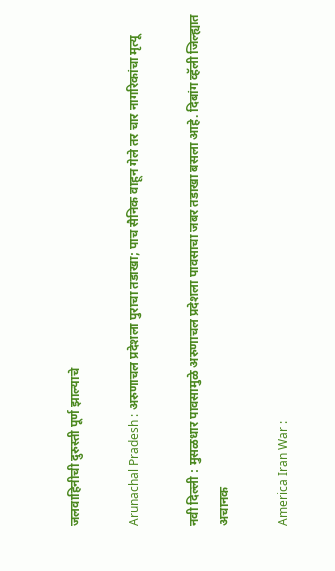जलवाहिनीची दुरुस्ती पूर्ण झाल्याचे

Arunachal Pradesh : अरुणाचल प्रदेशला पुराचा तडाखा; पाच सैनिक वाहून गेले तर चार नागरिकांचा मृत्यू

नवी दिल्ली : मुसळधार पावसामुळे अरुणाचल प्रदेशला पावसाचा जबर तडाखा बसला आहे. दिबांग व्हॅली जिल्ह्यात अचानक

America Iran War :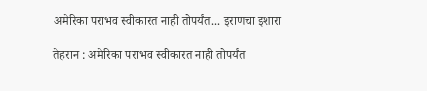अमेरिका पराभव स्वीकारत नाही तोपर्यंत... इराणचा इशारा

तेहरान : अमेरिका पराभव स्वीकारत नाही तोपर्यंत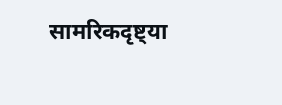सामरिकदृष्ट्या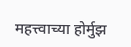महत्त्वाच्या होर्मुझ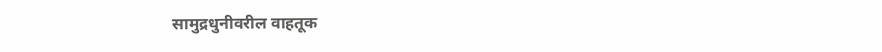सामुद्रधुनीवरील वाहतूक